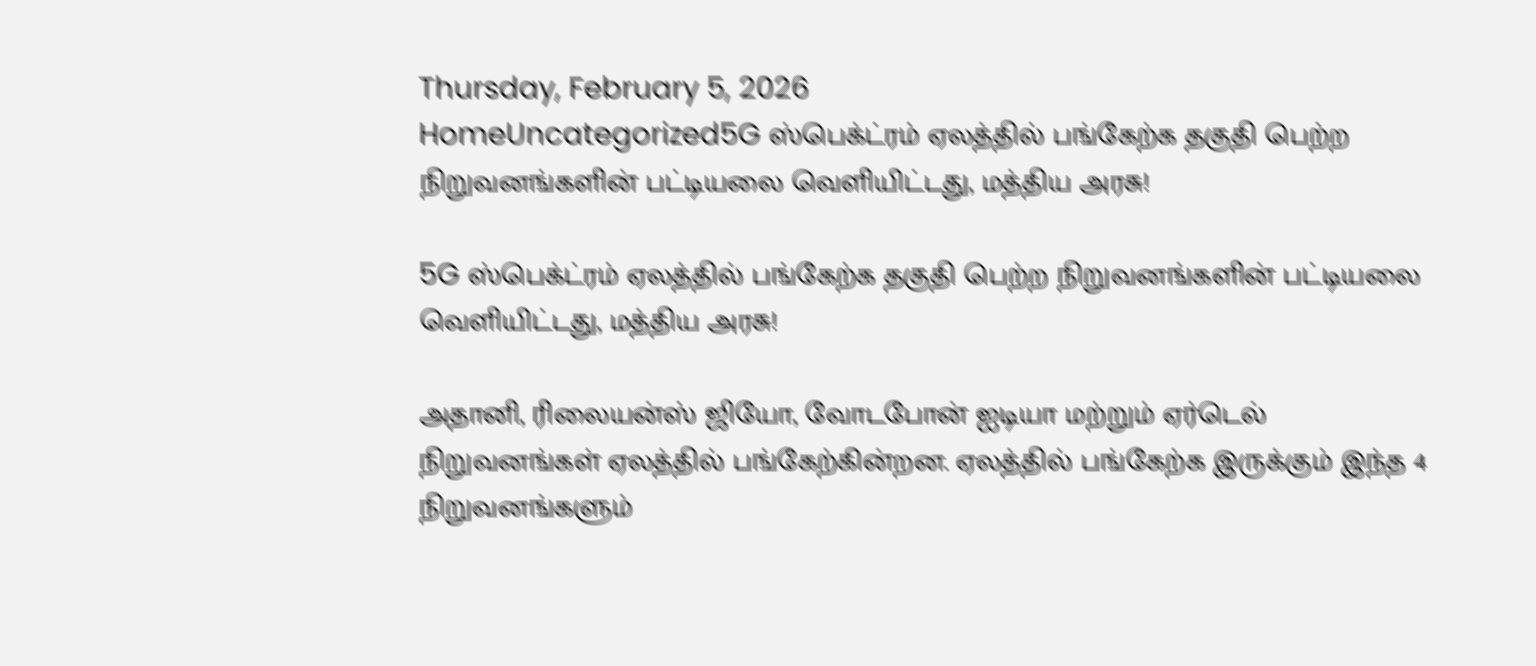Thursday, February 5, 2026
HomeUncategorized5G ஸ்பெக்ட்ரம் ஏலத்தில் பங்கேற்க தகுதி பெற்ற நிறுவனங்களின் பட்டியலை வெளியிட்டது, மத்திய அரசு!

5G ஸ்பெக்ட்ரம் ஏலத்தில் பங்கேற்க தகுதி பெற்ற நிறுவனங்களின் பட்டியலை வெளியிட்டது, மத்திய அரசு!

அதானி, ரிலையன்ஸ் ஜியோ, வோடபோன் ஐடியா மற்றும் ஏர்டெல் நிறுவனங்கள் ஏலத்தில் பங்கேற்கின்றன. ஏலத்தில் பங்கேற்க இருக்கும் இந்த 4 நிறுவனங்களும்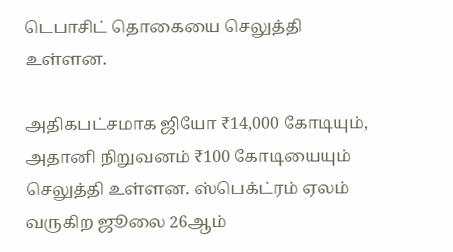டெபாசிட் தொகையை செலுத்தி உள்ளன.

அதிகபட்சமாக ஜியோ ₹14,000 கோடியும், அதானி நிறுவனம் ₹100 கோடியையும் செலுத்தி உள்ளன. ஸ்பெக்ட்ரம் ஏலம் வருகிற ஜூலை 26ஆம்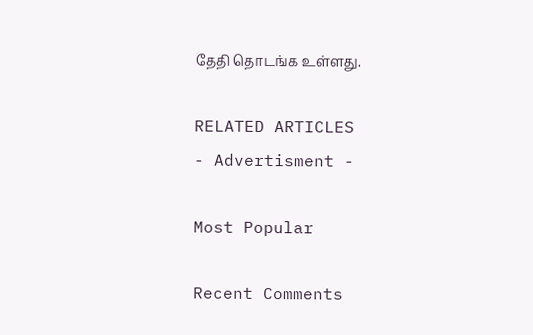தேதி தொடங்க உள்ளது.

RELATED ARTICLES
- Advertisment -

Most Popular

Recent Comments